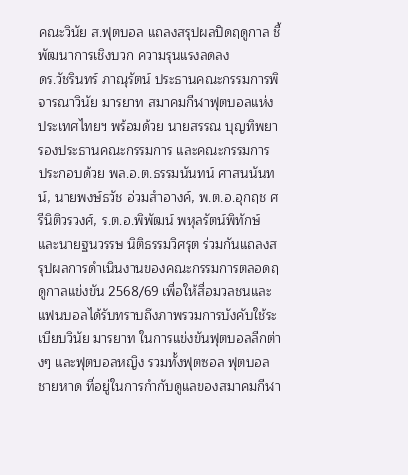คณะวินัย ส.ฟุตบอล แถลงสรุปผลปิดฤดูกาล ชี้พัฒนาการเชิงบวก ความรุนแรงลดลง
ดร.วัชรินทร์ ภาณุรัตน์ ประธานคณะกรรมการพิจารณาวินัย มารยาท สมาคมกีฬาฟุตบอลแห่งประเทศไทยฯ พร้อมด้วย นายสรรณ บุญทิพยา รองประธานคณะกรรมการ และคณะกรรมการ ประกอบด้วย พล.อ.ต.ธรรมนันทน์ ศาสนนันทน์, นายพงษ์ธวัช อ่วมสำอางค์, พ.ต.อ.อุกฤช ศรีนิติวรวงศ์, ร.ต.อ.พิพัฒน์ พหุลรัตน์พิทักษ์ และนายฐนวรรษ นิติธรรมวิศรุต ร่วมกันแถลงสรุปผลการดำเนินงานของคณะกรรมการตลอดฤดูกาลแข่งขัน 2568/69 เพื่อให้สื่อมวลชนและแฟนบอลได้รับทราบถึงภาพรวมการบังคับใช้ระเบียบวินัย มารยาท ในการแข่งขันฟุตบอลลีกต่างๆ และฟุตบอลหญิง รวมทั้งฟุตซอล ฟุตบอลชายหาด ที่อยู่ในการกำกับดูแลของสมาคมกีฬา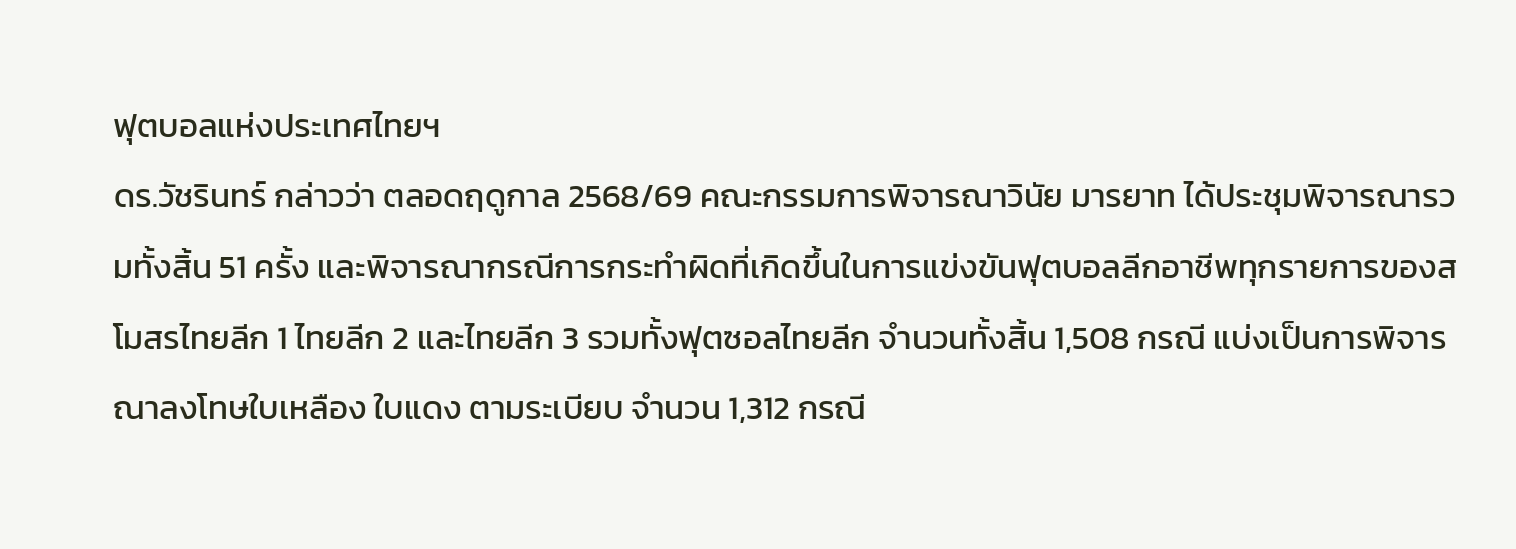ฟุตบอลแห่งประเทศไทยฯ
ดร.วัชรินทร์ กล่าวว่า ตลอดฤดูกาล 2568/69 คณะกรรมการพิจารณาวินัย มารยาท ได้ประชุมพิจารณารวมทั้งสิ้น 51 ครั้ง และพิจารณากรณีการกระทำผิดที่เกิดขึ้นในการแข่งขันฟุตบอลลีกอาชีพทุกรายการของสโมสรไทยลีก 1 ไทยลีก 2 และไทยลีก 3 รวมทั้งฟุตซอลไทยลีก จำนวนทั้งสิ้น 1,508 กรณี แบ่งเป็นการพิจารณาลงโทษใบเหลือง ใบแดง ตามระเบียบ จำนวน 1,312 กรณี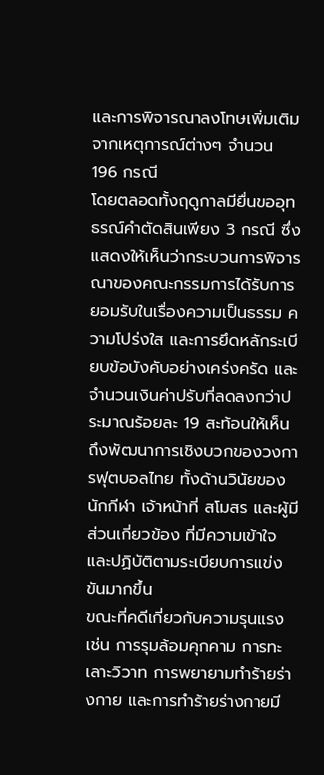และการพิจารณาลงโทษเพิ่มเติมจากเหตุการณ์ต่างๆ จำนวน 196 กรณี
โดยตลอดทั้งฤดูกาลมียื่นขออุทธรณ์คำตัดสินเพียง 3 กรณี ซึ่งแสดงให้เห็นว่ากระบวนการพิจารณาของคณะกรรมการได้รับการยอมรับในเรื่องความเป็นธรรม ความโปร่งใส และการยึดหลักระเบียบข้อบังคับอย่างเคร่งครัด และจำนวนเงินค่าปรับที่ลดลงกว่าประมาณร้อยละ 19 สะท้อนให้เห็นถึงพัฒนาการเชิงบวกของวงการฟุตบอลไทย ทั้งด้านวินัยของนักกีฬา เจ้าหน้าที่ สโมสร และผู้มีส่วนเกี่ยวข้อง ที่มีความเข้าใจและปฏิบัติตามระเบียบการแข่งขันมากขึ้น
ขณะที่คดีเกี่ยวกับความรุนแรง เช่น การรุมล้อมคุกคาม การทะเลาะวิวาท การพยายามทำร้ายร่างกาย และการทำร้ายร่างกายมี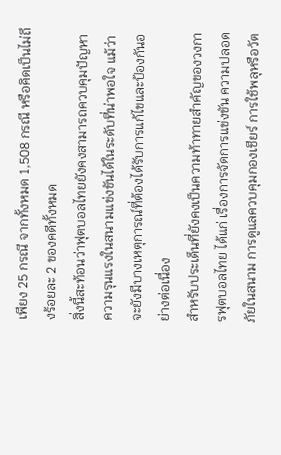เพียง 25 กรณี จากทั้งหมด 1,508 กรณี หรือคิดเป็นไม่ถึงร้อยละ 2 ของคดีทั้งหมด
สิ่งนี้สะท้อนว่าฟุตบอลไทยยังคงสามารถควบคุมปัญหาความรุนแรงในสนามแข่งขันได้ในระดับที่น่าพอใจ แม้ว่าจะยังมีบางเหตุการณ์ที่ต้องได้รับการแก้ไขและป้องกันอย่างต่อเนื่อง
สำหรับประเด็นที่ยังคงเป็นความท้าทายสำคัญของวงการฟุตบอลไทย ได้แก่ เรื่องการจัดการแข่งขัน ความปลอดภัยในสนาม การดูแลควบคุมกองเชียร์ การใช้พลุหรือวัต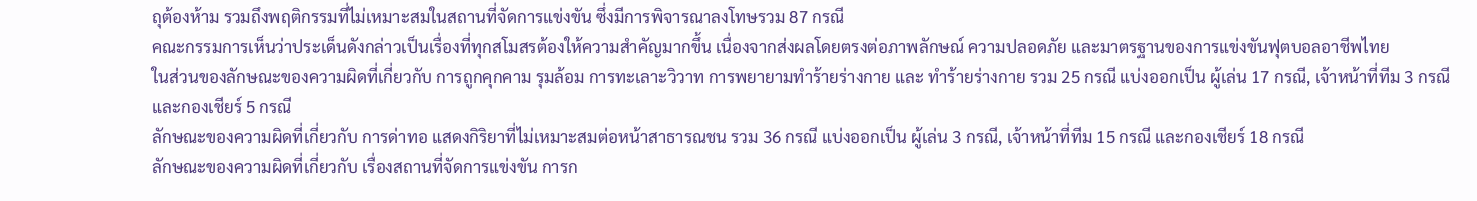ถุต้องห้าม รวมถึงพฤติกรรมที่ไม่เหมาะสมในสถานที่จัดการแข่งขัน ซึ่งมีการพิจารณาลงโทษรวม 87 กรณี
คณะกรรมการเห็นว่าประเด็นดังกล่าวเป็นเรื่องที่ทุกสโมสรต้องให้ความสำคัญมากขึ้น เนื่องจากส่งผลโดยตรงต่อภาพลักษณ์ ความปลอดภัย และมาตรฐานของการแข่งขันฟุตบอลอาชีพไทย
ในส่วนของลักษณะของความผิดที่เกี่ยวกับ การถูกคุกคาม รุมล้อม การทะเลาะวิวาท การพยายามทำร้ายร่างกาย และ ทำร้ายร่างกาย รวม 25 กรณี แบ่งออกเป็น ผู้เล่น 17 กรณี, เจ้าหน้าที่ทีม 3 กรณี และกองเชียร์ 5 กรณี
ลักษณะของความผิดที่เกี่ยวกับ การด่าทอ แสดงกิริยาที่ไม่เหมาะสมต่อหน้าสาธารณชน รวม 36 กรณี แบ่งออกเป็น ผู้เล่น 3 กรณี, เจ้าหน้าที่ทีม 15 กรณี และกองเชียร์ 18 กรณี
ลักษณะของความผิดที่เกี่ยวกับ เรื่องสถานที่จัดการแข่งขัน การก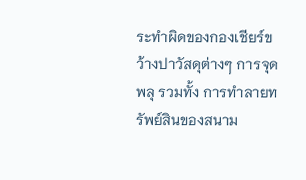ระทำผิดของกองเชียร์ขว้างปาวัสดุต่างๆ การจุดพลุ รวมทั้ง การทำลายทรัพย์สินของสนาม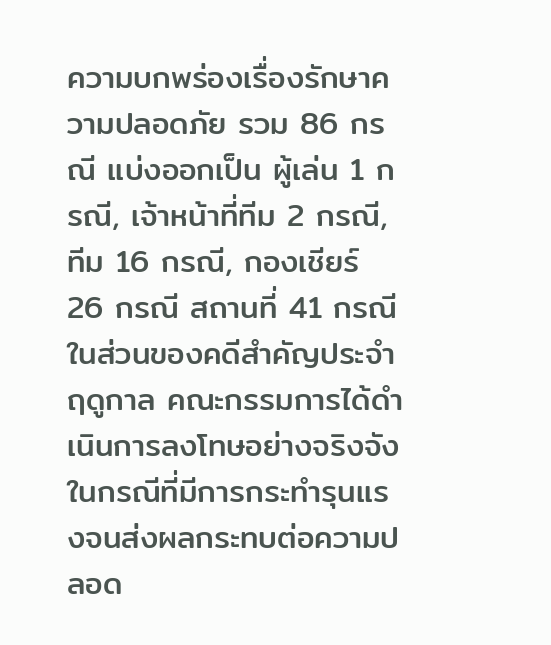ความบกพร่องเรื่องรักษาความปลอดภัย รวม 86 กรณี แบ่งออกเป็น ผู้เล่น 1 กรณี, เจ้าหน้าที่ทีม 2 กรณี, ทีม 16 กรณี, กองเชียร์ 26 กรณี สถานที่ 41 กรณี
ในส่วนของคดีสำคัญประจำฤดูกาล คณะกรรมการได้ดำเนินการลงโทษอย่างจริงจังในกรณีที่มีการกระทำรุนแรงจนส่งผลกระทบต่อความปลอด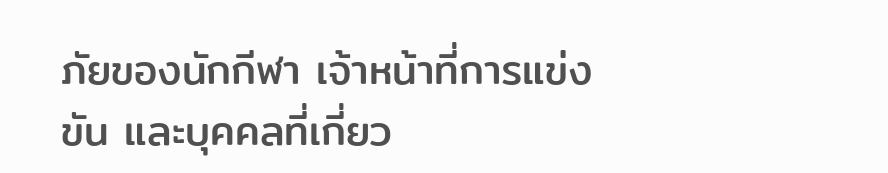ภัยของนักกีฬา เจ้าหน้าที่การแข่งขัน และบุคคลที่เกี่ยว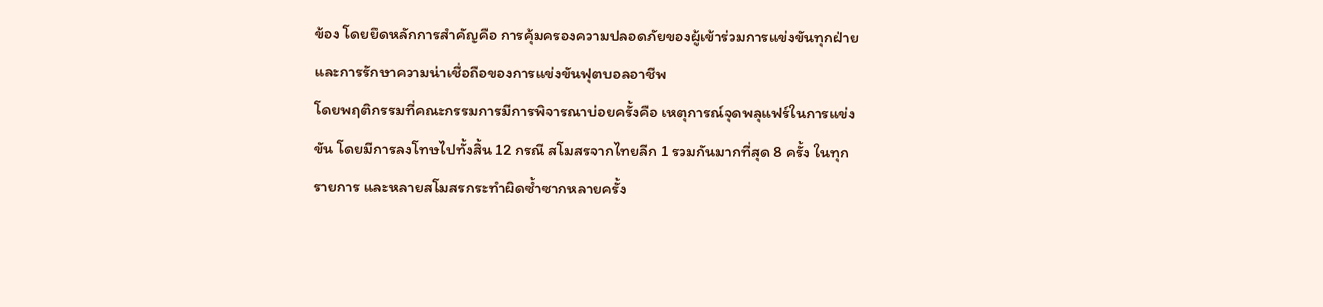ข้อง โดยยึดหลักการสำคัญคือ การคุ้มครองความปลอดภัยของผู้เข้าร่วมการแข่งขันทุกฝ่าย และการรักษาความน่าเชื่อถือของการแข่งขันฟุตบอลอาชีพ
โดยพฤติกรรมที่คณะกรรมการมีการพิจารณาบ่อยครั้งคือ เหตุการณ์จุดพลุแฟร์ในการแข่งขัน โดยมีการลงโทษไปทั้งสิ้น 12 กรณี สโมสรจากไทยลีก 1 รวมกันมากที่สุด 8 ครั้ง ในทุกรายการ และหลายสโมสรกระทำผิดซ้ำซากหลายครั้ง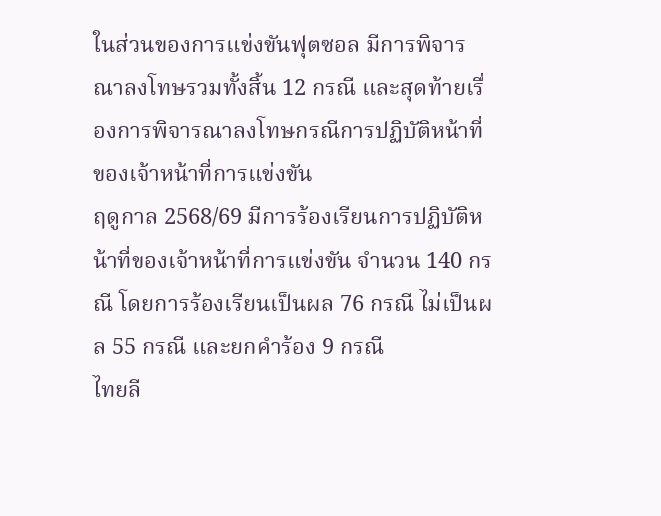ในส่วนของการแข่งขันฟุตซอล มีการพิจารณาลงโทษรวมทั้งสิ้น 12 กรณี และสุดท้ายเรื่องการพิจารณาลงโทษกรณีการปฏิบัติหน้าที่ของเจ้าหน้าที่การแข่งขัน
ฤดูกาล 2568/69 มีการร้องเรียนการปฏิบัติหน้าที่ของเจ้าหน้าที่การแข่งขัน จำนวน 140 กรณี โดยการร้องเรียนเป็นผล 76 กรณี ไม่เป็นผล 55 กรณี และยกคำร้อง 9 กรณี
ไทยลี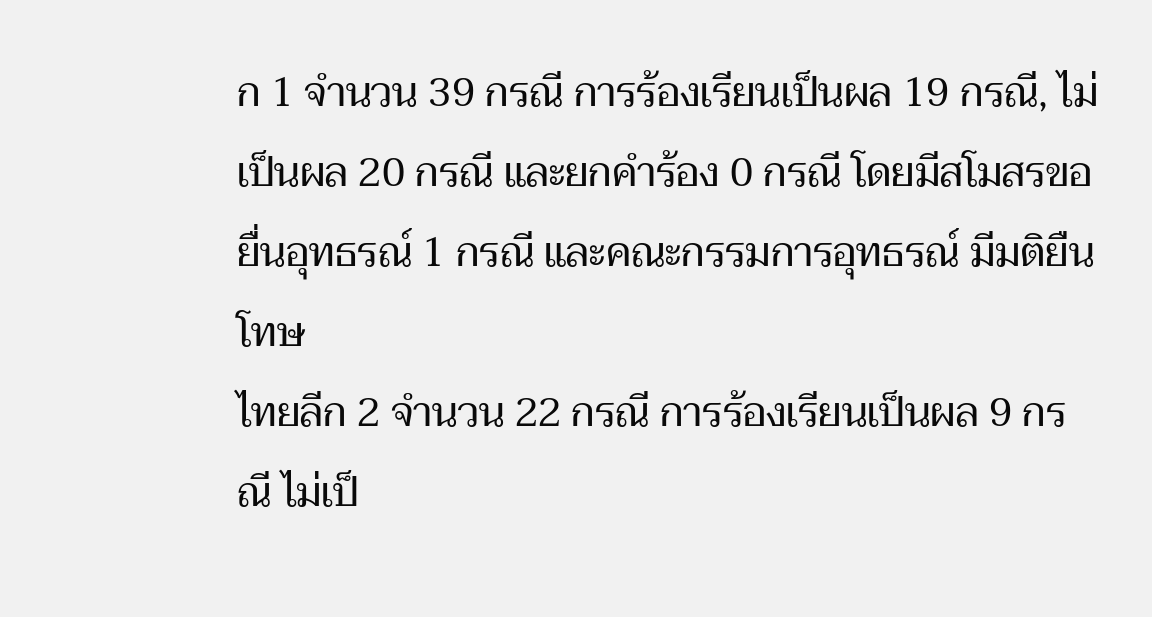ก 1 จำนวน 39 กรณี การร้องเรียนเป็นผล 19 กรณี, ไม่เป็นผล 20 กรณี และยกคำร้อง 0 กรณี โดยมีสโมสรขอยื่นอุทธรณ์ 1 กรณี และคณะกรรมการอุทธรณ์ มีมติยืนโทษ
ไทยลีก 2 จำนวน 22 กรณี การร้องเรียนเป็นผล 9 กรณี ไม่เป็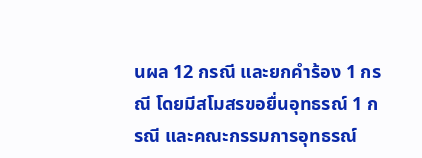นผล 12 กรณี และยกคำร้อง 1 กรณี โดยมีสโมสรขอยื่นอุทธรณ์ 1 กรณี และคณะกรรมการอุทธรณ์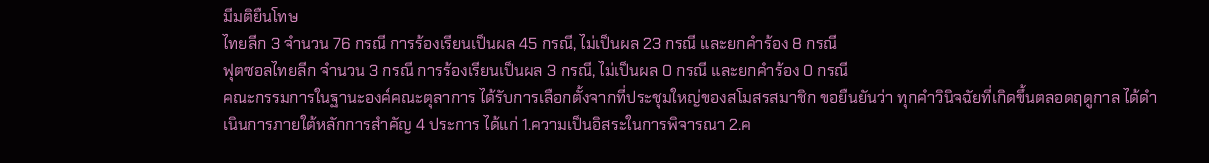มีมติยืนโทษ
ไทยลีก 3 จำนวน 76 กรณี การร้องเรียนเป็นผล 45 กรณี, ไม่เป็นผล 23 กรณี และยกคำร้อง 8 กรณี
ฟุตซอลไทยลีก จำนวน 3 กรณี การร้องเรียนเป็นผล 3 กรณี, ไม่เป็นผล 0 กรณี และยกคำร้อง 0 กรณี
คณะกรรมการในฐานะองค์คณะตุลาการ ได้รับการเลือกตั้งจากที่ประชุมใหญ่ของสโมสรสมาชิก ขอยืนยันว่า ทุกคำวินิจฉัยที่เกิดขึ้นตลอดฤดูกาล ได้ดำเนินการภายใต้หลักการสำคัญ 4 ประการ ได้แก่ 1.ความเป็นอิสระในการพิจารณา 2.ค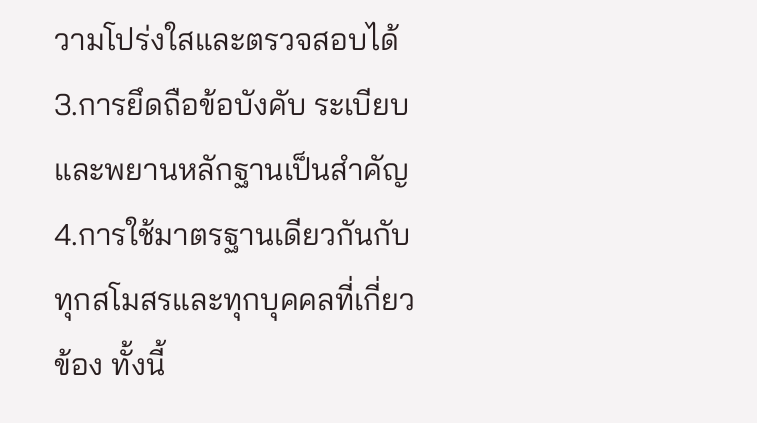วามโปร่งใสและตรวจสอบได้ 3.การยึดถือข้อบังคับ ระเบียบ และพยานหลักฐานเป็นสำคัญ 4.การใช้มาตรฐานเดียวกันกับทุกสโมสรและทุกบุคคลที่เกี่ยวข้อง ทั้งนี้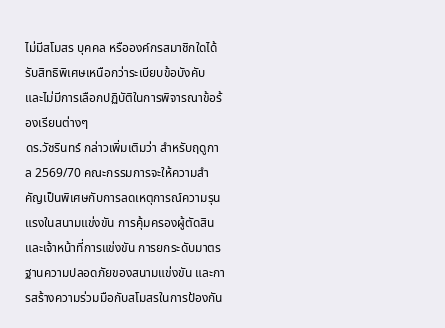ไม่มีสโมสร บุคคล หรือองค์กรสมาชิกใดได้รับสิทธิพิเศษเหนือกว่าระเบียบข้อบังคับ และไม่มีการเลือกปฏิบัติในการพิจารณาข้อร้องเรียนต่างๆ
ดร.วัชรินทร์ กล่าวเพิ่มเติมว่า สำหรับฤดูกาล 2569/70 คณะกรรมการจะให้ความสำคัญเป็นพิเศษกับการลดเหตุการณ์ความรุนแรงในสนามแข่งขัน การคุ้มครองผู้ตัดสินและเจ้าหน้าที่การแข่งขัน การยกระดับมาตรฐานความปลอดภัยของสนามแข่งขัน และการสร้างความร่วมมือกับสโมสรในการป้องกัน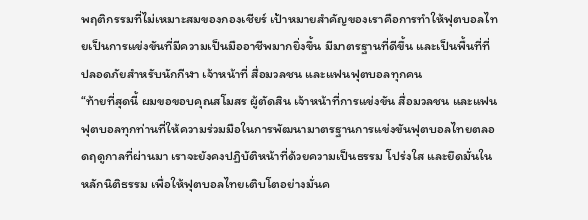พฤติกรรมที่ไม่เหมาะสมของกองเชียร์ เป้าหมายสำคัญของเราคือการทำให้ฟุตบอลไทยเป็นการแข่งขันที่มีความเป็นมืออาชีพมากยิ่งขึ้น มีมาตรฐานที่ดีขึ้น และเป็นพื้นที่ที่ปลอดภัยสำหรับนักกีฬา เจ้าหน้าที่ สื่อมวลชน และแฟนฟุตบอลทุกคน
“ท้ายที่สุดนี้ ผมขอขอบคุณสโมสร ผู้ตัดสิน เจ้าหน้าที่การแข่งขัน สื่อมวลชน และแฟนฟุตบอลทุกท่านที่ให้ความร่วมมือในการพัฒนามาตรฐานการแข่งขันฟุตบอลไทยตลอดฤดูกาลที่ผ่านมา เราจะยังคงปฏิบัติหน้าที่ด้วยความเป็นธรรม โปร่งใส และยึดมั่นในหลักนิติธรรม เพื่อให้ฟุตบอลไทยเติบโตอย่างมั่นค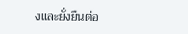งและยั่งยืนต่อ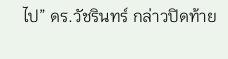ไป” ดร.วัชรินทร์ กล่าวปิดท้าย